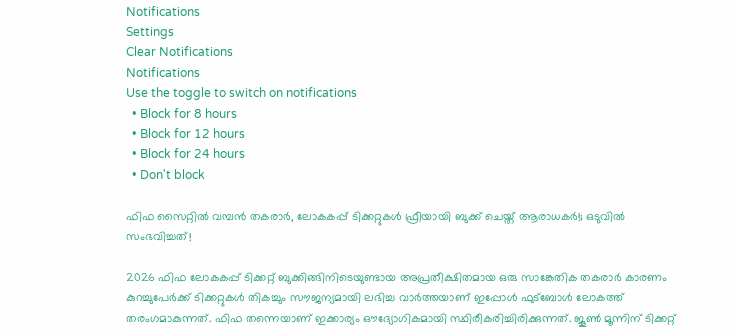Notifications
Settings
Clear Notifications
Notifications
Use the toggle to switch on notifications
  • Block for 8 hours
  • Block for 12 hours
  • Block for 24 hours
  • Don't block

ഫിഫ സൈറ്റിൽ വമ്പൻ തകരാർ, ലോകകപ്പ് ടിക്കറ്റുകൾ ഫ്രീയായി ബുക്ക് ചെയ്ത് ആരാധകർ!; ഒടുവിൽ സംഭവിച്ചത്!

2026 ഫിഫ ലോകകപ്പ് ടിക്കറ്റ് ബുക്കിങ്ങിനിടെയുണ്ടായ അപ്രതീക്ഷിതമായ ഒരു സാങ്കേതിക തകരാർ കാരണം കുറച്ചുപേർക്ക് ടിക്കറ്റുകൾ തികച്ചും സൗജന്യമായി ലഭിച്ച വാർത്തയാണ് ഇപ്പോൾ ഫുട്ബോൾ ലോകത്ത് തരംഗമാകുന്നത്. ഫിഫ തന്നെയാണ് ഇക്കാര്യം ഔദ്യോഗികമായി സ്ഥിരീകരിച്ചിരിക്കുന്നത്. ജൂൺ മൂന്നിന് ടിക്കറ്റ്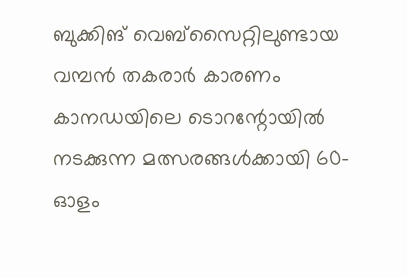ബുക്കിങ് വെബ്‌സൈറ്റിലുണ്ടായ വമ്പൻ തകരാർ കാരണം കാനഡയിലെ ടൊറന്റോയിൽ നടക്കുന്ന മത്സരങ്ങൾക്കായി 60-ഓളം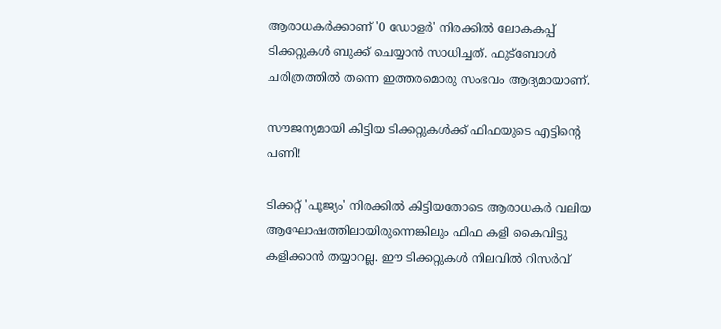ആരാധകർക്കാണ് '0 ഡോളർ' നിരക്കിൽ ലോകകപ്പ് ടിക്കറ്റുകൾ ബുക്ക് ചെയ്യാൻ സാധിച്ചത്. ഫുട്ബോൾ ചരിത്രത്തിൽ തന്നെ ഇത്തരമൊരു സംഭവം ആദ്യമായാണ്.

സൗജന്യമായി കിട്ടിയ ടിക്കറ്റുകൾക്ക് ഫിഫയുടെ എട്ടിന്റെ പണി!

ടിക്കറ്റ് 'പൂജ്യം' നിരക്കിൽ കിട്ടിയതോടെ ആരാധകർ വലിയ ആഘോഷത്തിലായിരുന്നെങ്കിലും ഫിഫ കളി കൈവിട്ടു കളിക്കാൻ തയ്യാറല്ല. ഈ ടിക്കറ്റുകൾ നിലവിൽ റിസർവ്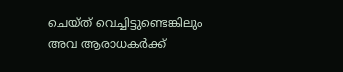ചെയ്ത് വെച്ചിട്ടുണ്ടെങ്കിലും അവ ആരാധകർക്ക്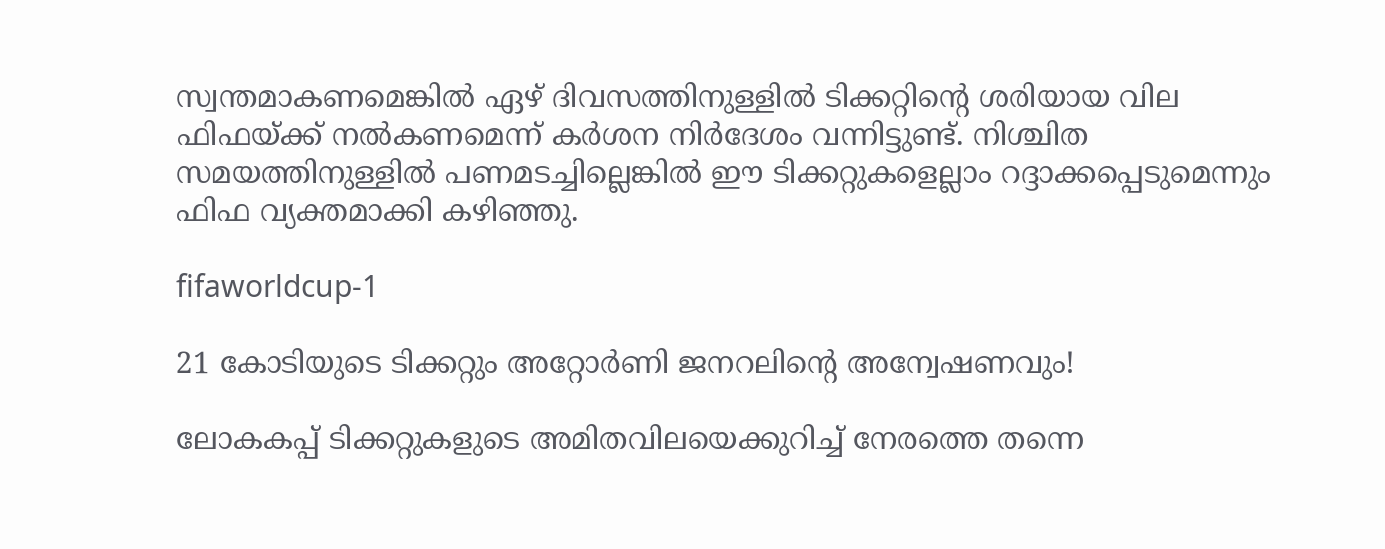സ്വന്തമാകണമെങ്കിൽ ഏഴ് ദിവസത്തിനുള്ളിൽ ടിക്കറ്റിന്റെ ശരിയായ വില ഫിഫയ്ക്ക് നൽകണമെന്ന് കർശന നിർദേശം വന്നിട്ടുണ്ട്. നിശ്ചിത സമയത്തിനുള്ളിൽ പണമടച്ചില്ലെങ്കിൽ ഈ ടിക്കറ്റുകളെല്ലാം റദ്ദാക്കപ്പെടുമെന്നും ഫിഫ വ്യക്തമാക്കി കഴിഞ്ഞു.

fifaworldcup-1

21 കോടിയുടെ ടിക്കറ്റും അറ്റോർണി ജനറലിന്റെ അന്വേഷണവും!

ലോകകപ്പ് ടിക്കറ്റുകളുടെ അമിതവിലയെക്കുറിച്ച് നേരത്തെ തന്നെ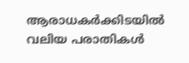ആരാധകർക്കിടയിൽ വലിയ പരാതികൾ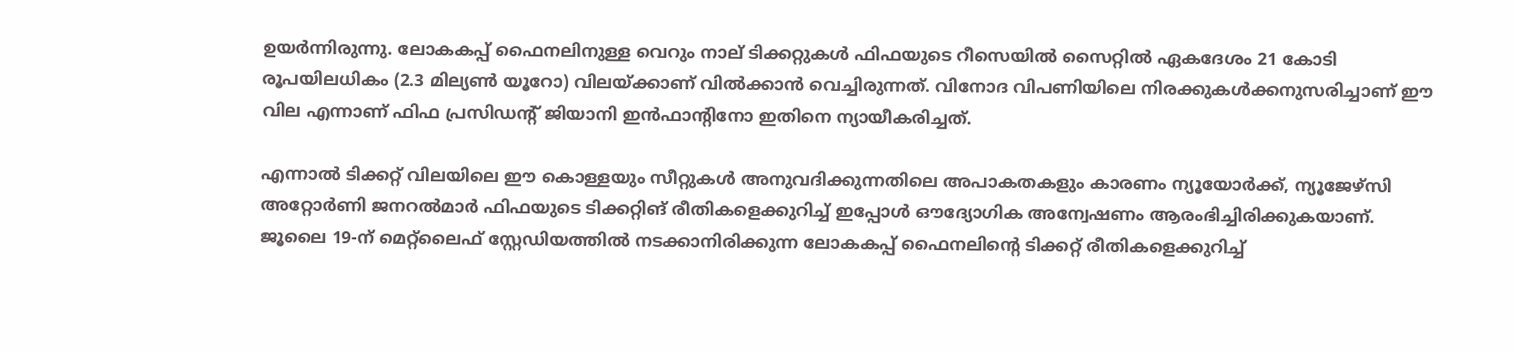ഉയർന്നിരുന്നു. ലോകകപ്പ് ഫൈനലിനുള്ള വെറും നാല് ടിക്കറ്റുകൾ ഫിഫയുടെ റീസെയിൽ സൈറ്റിൽ ഏകദേശം 21 കോടി രൂപയിലധികം (2.3 മില്യൺ യൂറോ) വിലയ്ക്കാണ് വിൽക്കാൻ വെച്ചിരുന്നത്. വിനോദ വിപണിയിലെ നിരക്കുകൾക്കനുസരിച്ചാണ് ഈ വില എന്നാണ് ഫിഫ പ്രസിഡന്റ് ജിയാനി ഇൻഫാന്റിനോ ഇതിനെ ന്യായീകരിച്ചത്.

എന്നാൽ ടിക്കറ്റ് വിലയിലെ ഈ കൊള്ളയും സീറ്റുകൾ അനുവദിക്കുന്നതിലെ അപാകതകളും കാരണം ന്യൂയോർക്ക്, ന്യൂജേഴ്സി അറ്റോർണി ജനറൽമാർ ഫിഫയുടെ ടിക്കറ്റിങ് രീതികളെക്കുറിച്ച് ഇപ്പോൾ ഔദ്യോഗിക അന്വേഷണം ആരംഭിച്ചിരിക്കുകയാണ്. ജൂലൈ 19-ന് മെറ്റ്ലൈഫ് സ്റ്റേഡിയത്തിൽ നടക്കാനിരിക്കുന്ന ലോകകപ്പ് ഫൈനലിന്റെ ടിക്കറ്റ് രീതികളെക്കുറിച്ച്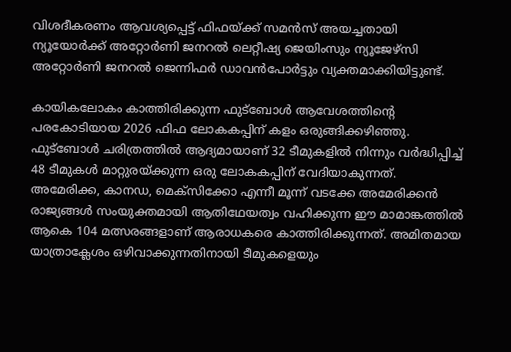വിശദീകരണം ആവശ്യപ്പെട്ട് ഫിഫയ്ക്ക് സമൻസ് അയച്ചതായി ന്യൂയോർക്ക് അറ്റോർണി ജനറൽ ലെറ്റീഷ്യ ജെയിംസും ന്യൂജേഴ്സി അറ്റോർണി ജനറൽ ജെന്നിഫർ ഡാവൻപോർട്ടും വ്യക്തമാക്കിയിട്ടുണ്ട്.

കായികലോകം കാത്തിരിക്കുന്ന ഫുട്ബോൾ ആവേശത്തിന്റെ പരകോടിയായ 2026 ഫിഫ ലോകകപ്പിന് കളം ഒരുങ്ങിക്കഴിഞ്ഞു. ഫുട്ബോൾ ചരിത്രത്തിൽ ആദ്യമായാണ് 32 ടീമുകളിൽ നിന്നും വർദ്ധിപ്പിച്ച് 48 ടീമുകൾ മാറ്റുരയ്ക്കുന്ന ഒരു ലോകകപ്പിന് വേദിയാകുന്നത്. അമേരിക്ക, കാനഡ, മെക്സിക്കോ എന്നീ മൂന്ന് വടക്കേ അമേരിക്കൻ രാജ്യങ്ങൾ സംയുക്തമായി ആതിഥേയത്വം വഹിക്കുന്ന ഈ മാമാങ്കത്തിൽ ആകെ 104 മത്സരങ്ങളാണ് ആരാധകരെ കാത്തിരിക്കുന്നത്. അമിതമായ യാത്രാക്ലേശം ഒഴിവാക്കുന്നതിനായി ടീമുകളെയും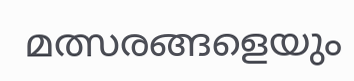മത്സരങ്ങളെയും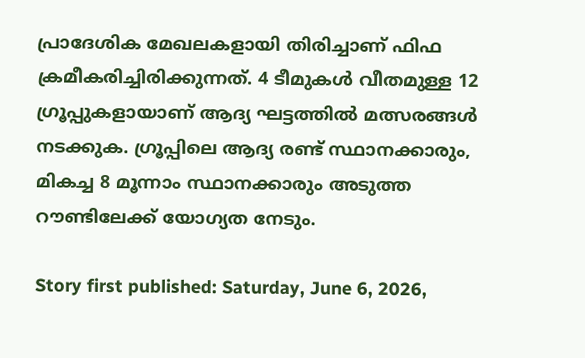പ്രാദേശിക മേഖലകളായി തിരിച്ചാണ് ഫിഫ ക്രമീകരിച്ചിരിക്കുന്നത്. 4 ടീമുകൾ വീതമുള്ള 12 ഗ്രൂപ്പുകളായാണ് ആദ്യ ഘട്ടത്തിൽ മത്സരങ്ങൾ നടക്കുക. ഗ്രൂപ്പിലെ ആദ്യ രണ്ട് സ്ഥാനക്കാരും, മികച്ച 8 മൂന്നാം സ്ഥാനക്കാരും അടുത്ത റൗണ്ടിലേക്ക് യോഗ്യത നേടും.

Story first published: Saturday, June 6, 2026,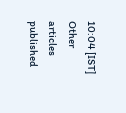10:04 [IST]
Other articles published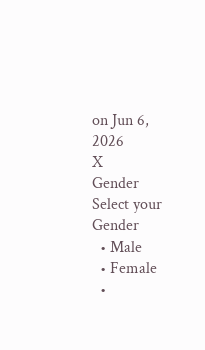on Jun 6, 2026
X
Gender
Select your Gender
  • Male
  • Female
  •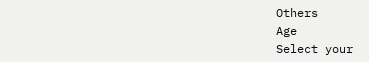Others
Age
Select your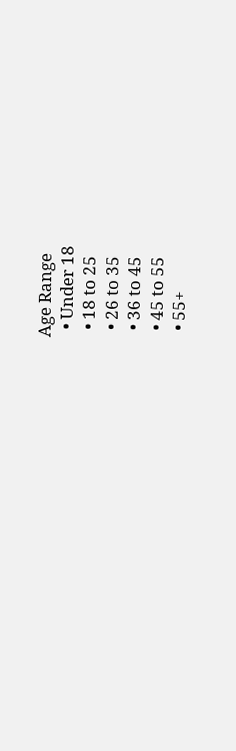Age Range
  • Under 18
  • 18 to 25
  • 26 to 35
  • 36 to 45
  • 45 to 55
  • 55+